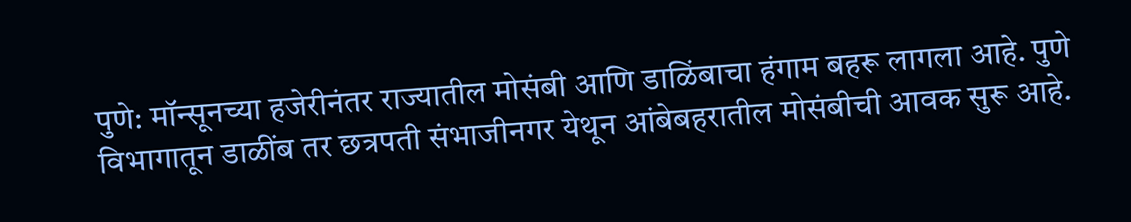पुणे: मॉन्सूनच्या हजेरीनंतर राज्यातील मोसंबी आणि डाळिंबाचा हंगाम बहरू लागला आहे. पुणे विभागातून डाळींब तर छत्रपती संभाजीनगर येथून आंबेबहरातील मोसंबीची आवक सुरू आहे.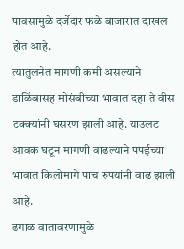पावसामुळे दर्जेदार फळे बाजारात दाखल होत आहे.
त्यातुलनेत मागणी कमी असल्याने डाळिंबासह मोसंबीच्या भावात दहा ते वीस टक्क्यांनी घसरण झाली आहे. याउलट आवक घटून मागणी वाढल्याने पपईच्या भावात किलोमागे पाच रुपयांनी वाढ झाली आहे.
ढगाळ वातावरणामुळे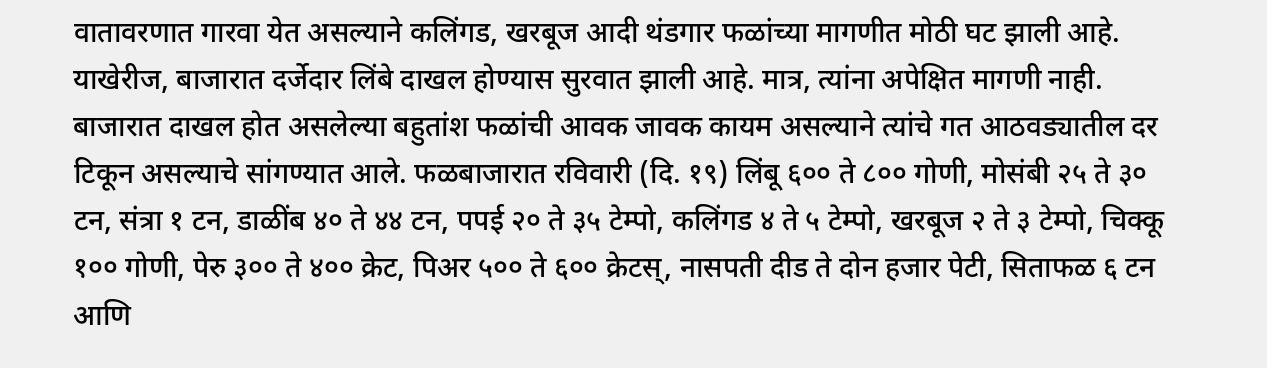वातावरणात गारवा येत असल्याने कलिंगड, खरबूज आदी थंडगार फळांच्या मागणीत मोठी घट झाली आहे. याखेरीज, बाजारात दर्जेदार लिंबे दाखल होण्यास सुरवात झाली आहे. मात्र, त्यांना अपेक्षित मागणी नाही.
बाजारात दाखल होत असलेल्या बहुतांश फळांची आवक जावक कायम असल्याने त्यांचे गत आठवड्यातील दर टिकून असल्याचे सांगण्यात आले. फळबाजारात रविवारी (दि. १९) लिंबू ६०० ते ८०० गोणी, मोसंबी २५ ते ३० टन, संत्रा १ टन, डाळींब ४० ते ४४ टन, पपई २० ते ३५ टेम्पो, कलिंगड ४ ते ५ टेम्पो, खरबूज २ ते ३ टेम्पो, चिक्कू १०० गोणी, पेरु ३०० ते ४०० क्रेट, पिअर ५०० ते ६०० क्रेटस्, नासपती दीड ते दोन हजार पेटी, सिताफळ ६ टन आणि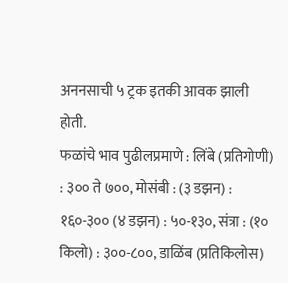अननसाची ५ ट्रक इतकी आवक झाली होती.
फळांचे भाव पुढीलप्रमाणे : लिंबे (प्रतिगोणी) : ३०० ते ७००, मोसंबी : (३ डझन) : १६०-३०० (४ डझन) : ५०-१३०, संत्रा : (१० किलो) : ३००-८००, डाळिंब (प्रतिकिलोस)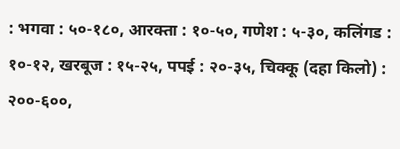: भगवा : ५०-१८०, आरक्ता : १०-५०, गणेश : ५-३०, कलिंगड : १०-१२, खरबूज : १५-२५, पपई : २०-३५, चिक्कू (दहा किलो) : २००-६००,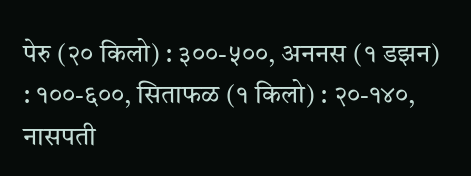पेरु (२० किलो) : ३००-५००, अननस (१ डझन) : १००-६००, सिताफळ (१ किलो) : २०-१४०, नासपती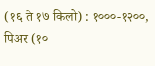(१६ ते १७ किलो) : १०००-१२००, पिअर (१०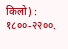किलो) : १८००-२२००.